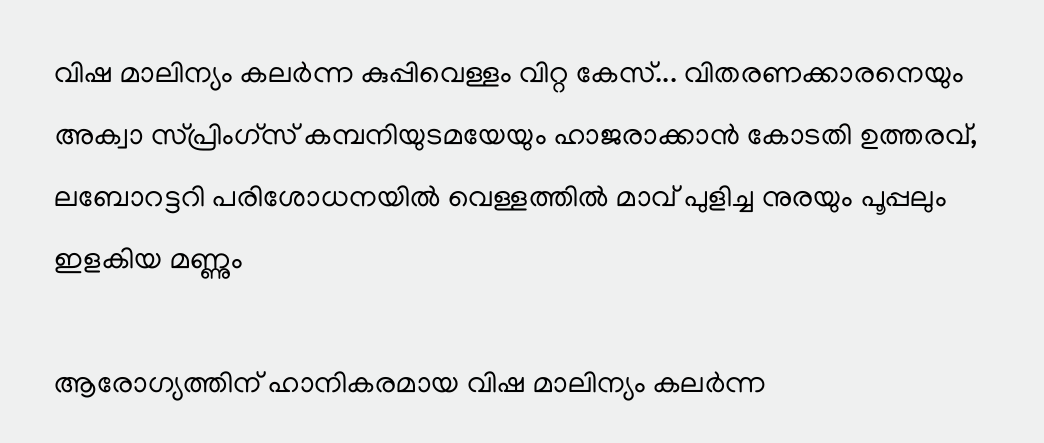വിഷ മാലിന്യം കലർന്ന കുപ്പിവെള്ളം വിറ്റ കേസ്... വിതരണക്കാരനെയും അക്വാ സ്പ്രിംഗ്സ് കമ്പനിയുടമയേയും ഹാജരാക്കാൻ കോടതി ഉത്തരവ്, ലബോറട്ടറി പരിശോധനയിൽ വെള്ളത്തിൽ മാവ് പുളിച്ച നുരയും പൂപ്പലും ഇളകിയ മണ്ണും

ആരോഗ്യത്തിന് ഹാനികരമായ വിഷ മാലിന്യം കലർന്ന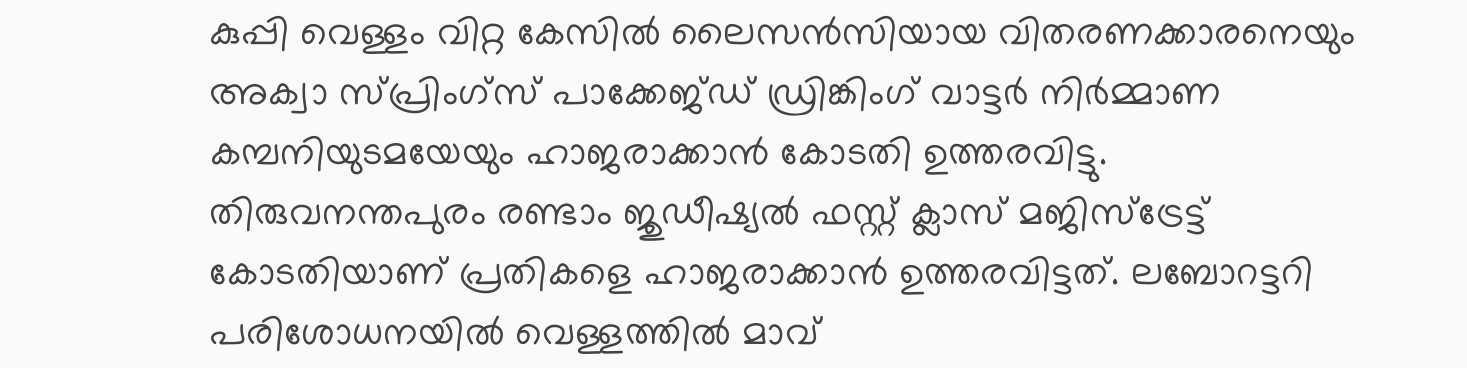കുപ്പി വെള്ളം വിറ്റ കേസിൽ ലൈസൻസിയായ വിതരണക്കാരനെയും അക്വാ സ്പ്രിംഗ്സ് പാക്കേജ്ഡ് ഡ്രിങ്കിംഗ് വാട്ടർ നിർമ്മാണ കമ്പനിയുടമയേയും ഹാജരാക്കാൻ കോടതി ഉത്തരവിട്ടു.
തിരുവനന്തപുരം രണ്ടാം ജുഡീഷ്യൽ ഫസ്റ്റ് ക്ലാസ് മജിസ്ട്രേട്ട് കോടതിയാണ് പ്രതികളെ ഹാജരാക്കാൻ ഉത്തരവിട്ടത്. ലബോറട്ടറി പരിശോധനയിൽ വെള്ളത്തിൽ മാവ്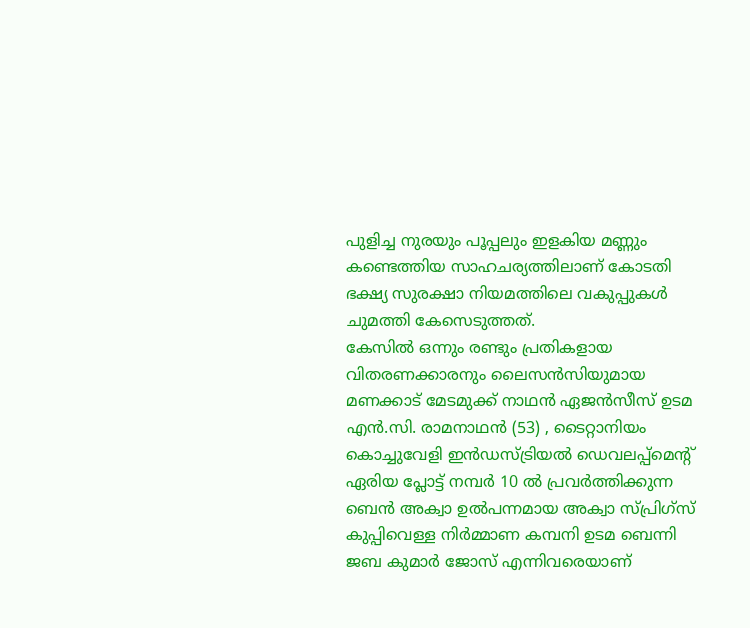പുളിച്ച നുരയും പൂപ്പലും ഇളകിയ മണ്ണും കണ്ടെത്തിയ സാഹചര്യത്തിലാണ് കോടതി ഭക്ഷ്യ സുരക്ഷാ നിയമത്തിലെ വകുപ്പുകൾ ചുമത്തി കേസെടുത്തത്.
കേസിൽ ഒന്നും രണ്ടും പ്രതികളായ വിതരണക്കാരനും ലൈസൻസിയുമായ മണക്കാട് മേടമുക്ക് നാഥൻ ഏജൻസീസ് ഉടമ എൻ.സി. രാമനാഥൻ (53) , ടൈറ്റാനിയം കൊച്ചുവേളി ഇൻഡസ്ട്രിയൽ ഡെവലപ്പ്മെൻ്റ് ഏരിയ പ്ലോട്ട് നമ്പർ 10 ൽ പ്രവർത്തിക്കുന്ന ബെൻ അക്വാ ഉൽപന്നമായ അക്വാ സ്പ്രിഗ്സ് കുപ്പിവെള്ള നിർമ്മാണ കമ്പനി ഉടമ ബെന്നി ജബ കുമാർ ജോസ് എന്നിവരെയാണ്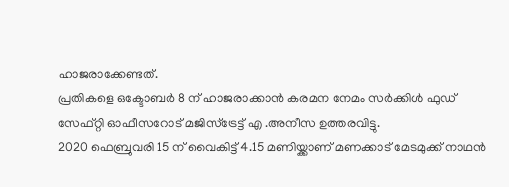ഹാജരാക്കേണ്ടത്.
പ്രതികളെ ഒക്ടോബർ 8 ന് ഹാജരാക്കാൻ കരമന നേമം സർക്കിൾ ഫുഡ് സേഫ്റ്റി ഓഫീസറോട് മജിസ്ട്രേട്ട് എ .അനീസ ഉത്തരവിട്ടു.
2020 ഫെബ്രുവരി 15 ന് വൈകിട്ട് 4.15 മണിയ്ക്കാണ് മണക്കാട് മേടമുക്ക് നാഥൻ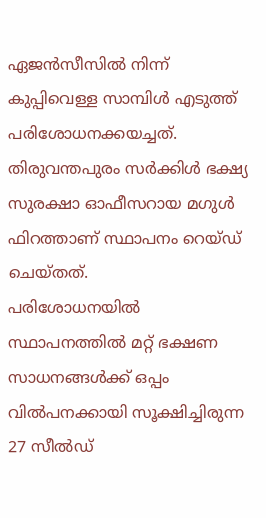ഏജൻസീസിൽ നിന്ന് കുപ്പിവെള്ള സാമ്പിൾ എടുത്ത് പരിശോധനക്കയച്ചത്. തിരുവന്തപുരം സർക്കിൾ ഭക്ഷ്യ സുരക്ഷാ ഓഫീസറായ മഗുൾ ഫിറത്താണ് സ്ഥാപനം റെയ്ഡ് ചെയ്തത്.
പരിശോധനയിൽ സ്ഥാപനത്തിൽ മറ്റ് ഭക്ഷണ സാധനങ്ങൾക്ക് ഒപ്പം വിൽപനക്കായി സൂക്ഷിച്ചിരുന്ന 27 സീൽഡ്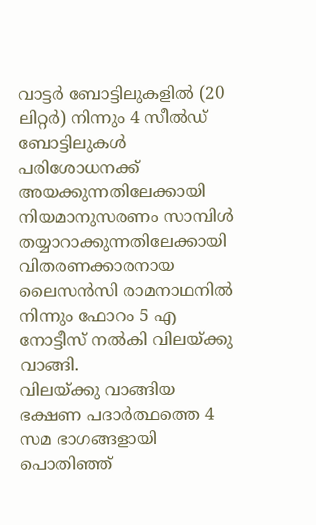വാട്ടർ ബോട്ടിലുകളിൽ (20 ലിറ്റർ) നിന്നും 4 സീൽഡ് ബോട്ടിലുകൾ പരിശോധനക്ക് അയക്കുന്നതിലേക്കായി നിയമാനുസരണം സാമ്പിൾ തയ്യാറാക്കുന്നതിലേക്കായി വിതരണക്കാരനായ ലൈസൻസി രാമനാഥനിൽ നിന്നും ഫോറം 5 എ നോട്ടീസ് നൽകി വിലയ്ക്കു വാങ്ങി.
വിലയ്ക്കു വാങ്ങിയ ഭക്ഷണ പദാർത്ഥത്തെ 4 സമ ഭാഗങ്ങളായി പൊതിഞ്ഞ്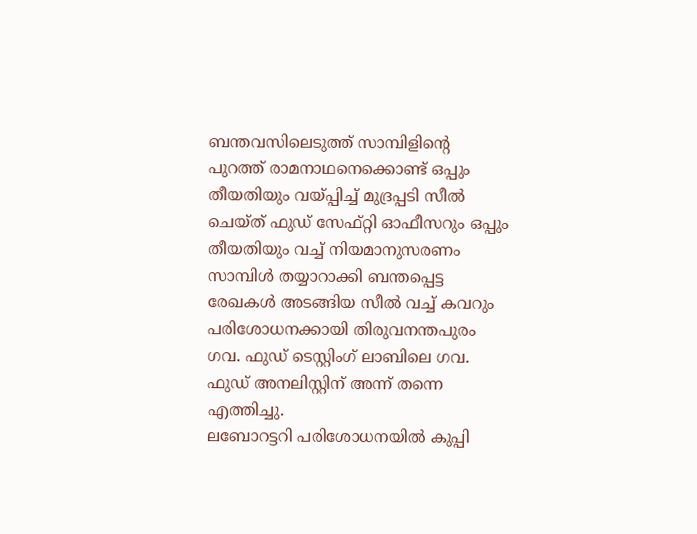ബന്തവസിലെടുത്ത് സാമ്പിളിൻ്റെ പുറത്ത് രാമനാഥനെക്കൊണ്ട് ഒപ്പും തീയതിയും വയ്പ്പിച്ച് മുദ്രപ്പടി സീൽ ചെയ്ത് ഫുഡ് സേഫ്റ്റി ഓഫീസറും ഒപ്പും തീയതിയും വച്ച് നിയമാനുസരണം സാമ്പിൾ തയ്യാറാക്കി ബന്തപ്പെട്ട രേഖകൾ അടങ്ങിയ സീൽ വച്ച് കവറും പരിശോധനക്കായി തിരുവനന്തപുരം ഗവ. ഫുഡ് ടെസ്റ്റിംഗ് ലാബിലെ ഗവ. ഫുഡ് അനലിസ്റ്റിന് അന്ന് തന്നെ എത്തിച്ചു.
ലബോറട്ടറി പരിശോധനയിൽ കുപ്പി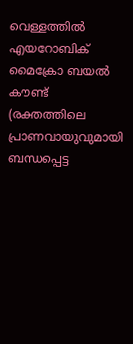വെള്ളത്തിൽ എയറോബിക് മൈക്രോ ബയൽ കൗണ്ട് (രക്തത്തിലെ പ്രാണവായുവുമായി ബന്ധപ്പെട്ട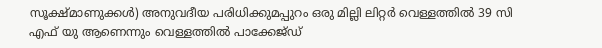സൂക്ഷ്മാണുക്കൾ) അനുവദീയ പരിധിക്കുമപ്പുറം ഒരു മില്ലി ലിറ്റർ വെള്ളത്തിൽ 39 സി എഫ് യു ആണെന്നും വെള്ളത്തിൽ പാക്കേജ്ഡ്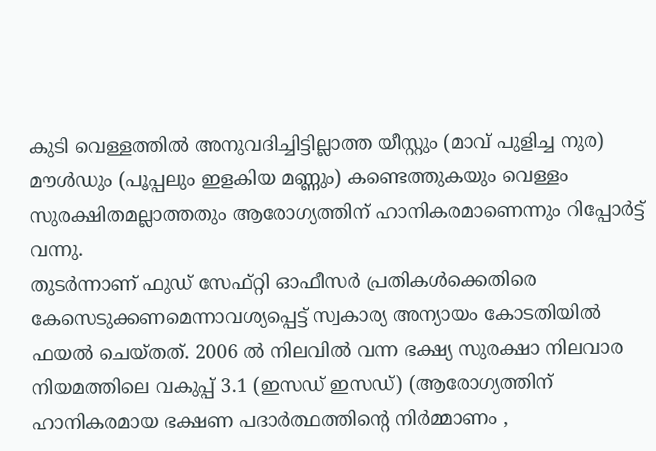കുടി വെള്ളത്തിൽ അനുവദിച്ചിട്ടില്ലാത്ത യീസ്റ്റും (മാവ് പുളിച്ച നുര) മൗൾഡും (പൂപ്പലും ഇളകിയ മണ്ണും) കണ്ടെത്തുകയും വെള്ളം സുരക്ഷിതമല്ലാത്തതും ആരോഗ്യത്തിന് ഹാനികരമാണെന്നും റിപ്പോർട്ട് വന്നു.
തുടർന്നാണ് ഫുഡ് സേഫ്റ്റി ഓഫീസർ പ്രതികൾക്കെതിരെ കേസെടുക്കണമെന്നാവശ്യപ്പെട്ട് സ്വകാര്യ അന്യായം കോടതിയിൽ ഫയൽ ചെയ്തത്. 2006 ൽ നിലവിൽ വന്ന ഭക്ഷ്യ സുരക്ഷാ നിലവാര നിയമത്തിലെ വകുപ്പ് 3.1 (ഇസഡ് ഇസഡ്) (ആരോഗ്യത്തിന് ഹാനികരമായ ഭക്ഷണ പദാർത്ഥത്തിൻ്റെ നിർമ്മാണം ,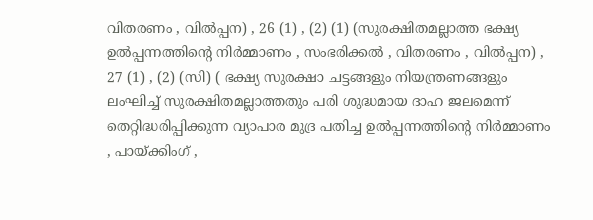വിതരണം , വിൽപ്പന) , 26 (1) , (2) (1) (സുരക്ഷിതമല്ലാത്ത ഭക്ഷ്യ ഉൽപ്പന്നത്തിൻ്റെ നിർമ്മാണം , സംഭരിക്കൽ , വിതരണം , വിൽപ്പന) , 27 (1) , (2) (സി) ( ഭക്ഷ്യ സുരക്ഷാ ചട്ടങ്ങളും നിയന്ത്രണങ്ങളും ലംഘിച്ച് സുരക്ഷിതമല്ലാത്തതും പരി ശുദ്ധമായ ദാഹ ജലമെന്ന് തെറ്റിദ്ധരിപ്പിക്കുന്ന വ്യാപാര മുദ്ര പതിച്ച ഉൽപ്പന്നത്തിൻ്റെ നിർമ്മാണം , പായ്ക്കിംഗ് ,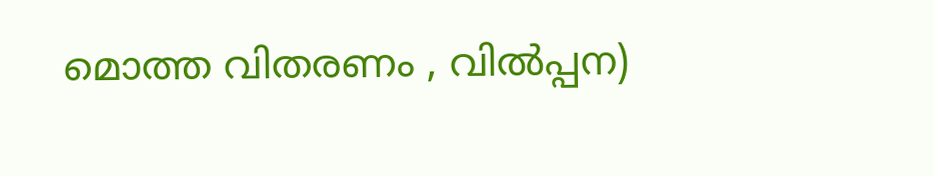മൊത്ത വിതരണം , വിൽപ്പന)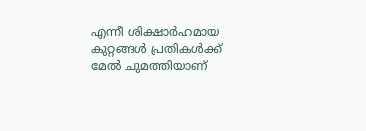എന്നീ ശിക്ഷാർഹമായ കുറ്റങ്ങൾ പ്രതികൾക്ക് മേൽ ചുമത്തിയാണ്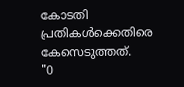കോടതി പ്രതികൾക്കെതിരെ കേസെടുത്തത്.
"0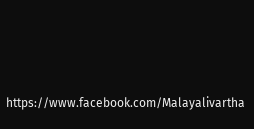https://www.facebook.com/Malayalivartha